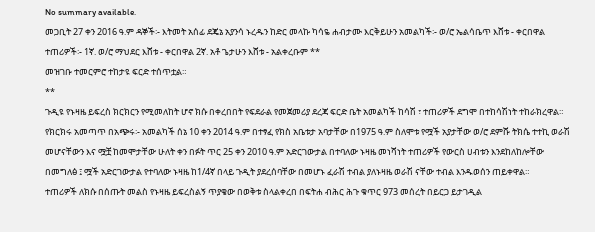No summary available.
መጋቢት 27 ቀን 2016 ዓ.ም ዳኞች፡- እትመት አሰፊ ደጄኔ አያንሳ ኑረዱን ከድር መላኩ ካሳዬ ሐብታሙ እርቅይሁን አመልካች፡- ወ/ሮ ኤልሳቤጥ እሸቱ - ቀርበዋል ተጠሪዎች፡- 1ኛ. ወ/ሮ ማህደር እሸቱ - ቀርበዋል 2ኛ. አቶ ጌታሁን እሸቱ - አልቀረቡም **
መዝገቡ ተመርምሮ ተከታዩ ፍርድ ተሰጥቷል።
**
ጉዲዩ የኑዛዜ ይፍረስ ክርክርን የሚመለከት ሆኖ ክሱ በቀረበበት የፍደራል የመጀመሪያ ደረጃ ፍርድ ቤት አመልካች ከሳሽ ፣ ተጠሪዎች ደግሞ በተከሳሽነት ተከራክረዋል። የክርክሩ አመጣጥ በአጭሩ፡- አመልካች ሰኔ 10 ቀን 2014 ዓ.ም በተፃፈ የክስ አቤቱታ አባታቸው በ1975 ዓ.ም ስለሞቱ የሟች አያታቸው ወ/ሮ ደምሹ ትክሴ ተተኪ ወራሽ መሆናቸውን እና ሟቿ ከመሞታቸው ሁለት ቀን በፉት ጥር 25 ቀን 2010 ዓ.ም አድርገውታል በተባለው ኑዛዜ መነሻነት ተጠሪዎች የውርስ ሀብቱን እንደከለከሎቸው በመግለፅ ፤ ሟች አድርገውታል የተባለው ኑዛዜ ከ1/4ኛ በላይ ጉዲት ያደረሰባቸው በመሆኑ ፈራሽ ተብል ያለኑዛዜ ወራሽ ናቸው ተብል እንዱወሰን ጠይቀዋል።
ተጠሪዎች ለክሱ በሰጡት መልስ የኑዛዜ ይፍረስልኝ ጥያቄው በወቅቱ ስላልቀረበ በፍትሐ ብሕር ሕጉ ቁጥር 973 መሰረት በይርጋ ይታገዲል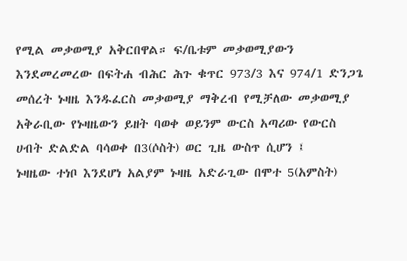የሚል መቃወሚያ አቅርበዋል። ፍ/ቤቱም መቃወሚያውን እንደመረመረው በፍትሐ ብሕር ሕጉ ቁጥር 973/3 እና 974/1 ድንጋጌ መሰረት ኑዛዜ እንዱፈርስ መቃወሚያ ማቅረብ የሚቻለው መቃወሚያ አቅራቢው የኑዛዜውን ይዘት ባወቀ ወይንም ውርስ አጣሪው የውርስ ሀብት ድልድል ባሳወቀ በ3(ሶስት) ወር ጊዜ ውስጥ ሲሆን ፤
ኑዛዜው ተነቦ እንደሆነ አልያም ኑዛዜ አድራጊው በሞተ 5(አምስት)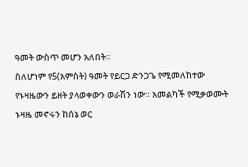ዓመት ውስጥ መሆን አለበት።
ስለሆነም የ5(አምስት) ዓመት የይርጋ ድንጋጌ የሚመለከተው የኑዛዜውን ይዘት ያላወቀውን ወራሽን ነው። አመልካች የሚቃወሙት ኑዛዜ መኖሩን ከሰኔ ወር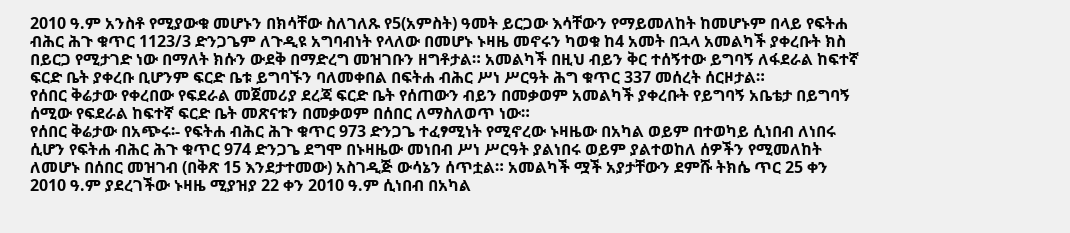2010 ዓ.ም አንስቶ የሚያውቁ መሆኑን በክሳቸው ስለገለጹ የ5(አምስት) ዓመት ይርጋው እሳቸውን የማይመለከት ከመሆኑም በላይ የፍትሐ ብሕር ሕጉ ቁጥር 1123/3 ድንጋጌም ለጉዲዩ አግባብነት የላለው በመሆኑ ኑዛዜ መኖሩን ካወቁ ከ4 አመት በኋላ አመልካች ያቀረቡት ክስ በይርጋ የሚታገድ ነው በማለት ክሱን ውደቅ በማድረግ መዝገቡን ዘግቶታል። አመልካች በዚህ ብይን ቅር ተሰኝተው ይግባኝ ለፋደራል ከፍተኛ ፍርድ ቤት ያቀረቡ ቢሆንም ፍርድ ቤቱ ይግባኙን ባለመቀበል በፍትሐ ብሕር ሥነ ሥርዓት ሕግ ቁጥር 337 መሰረት ሰርዞታል።
የሰበር ቅሬታው የቀረበው የፍደራል መጀመሪያ ደረጃ ፍርድ ቤት የሰጠውን ብይን በመቃወም አመልካች ያቀረቡት የይግባኝ አቤቴታ በይግባኝ ሰሚው የፍደራል ከፍተኛ ፍርድ ቤት መጽናቱን በመቃወም በሰበር ለማስለወጥ ነው።
የሰበር ቅሬታው በአጭሩ፡- የፍትሐ ብሕር ሕጉ ቁጥር 973 ድንጋጌ ተፈፃሚነት የሚኖረው ኑዛዜው በአካል ወይም በተወካይ ሲነበብ ለነበሩ ሲሆን የፍትሐ ብሕር ሕጉ ቁጥር 974 ድንጋጌ ደግሞ በኑዛዜው መነበብ ሥነ ሥርዓት ያልነበሩ ወይም ያልተወከለ ሰዎችን የሚመለከት ለመሆኑ በሰበር መዝገብ (በቅጽ 15 እንደታተመው) አስገዲጅ ውሳኔን ሰጥቷል። አመልካች ሟች አያታቸውን ደምሹ ትክሴ ጥር 25 ቀን 2010 ዓ.ም ያደረገችው ኑዛዜ ሚያዝያ 22 ቀን 2010 ዓ.ም ሲነበብ በአካል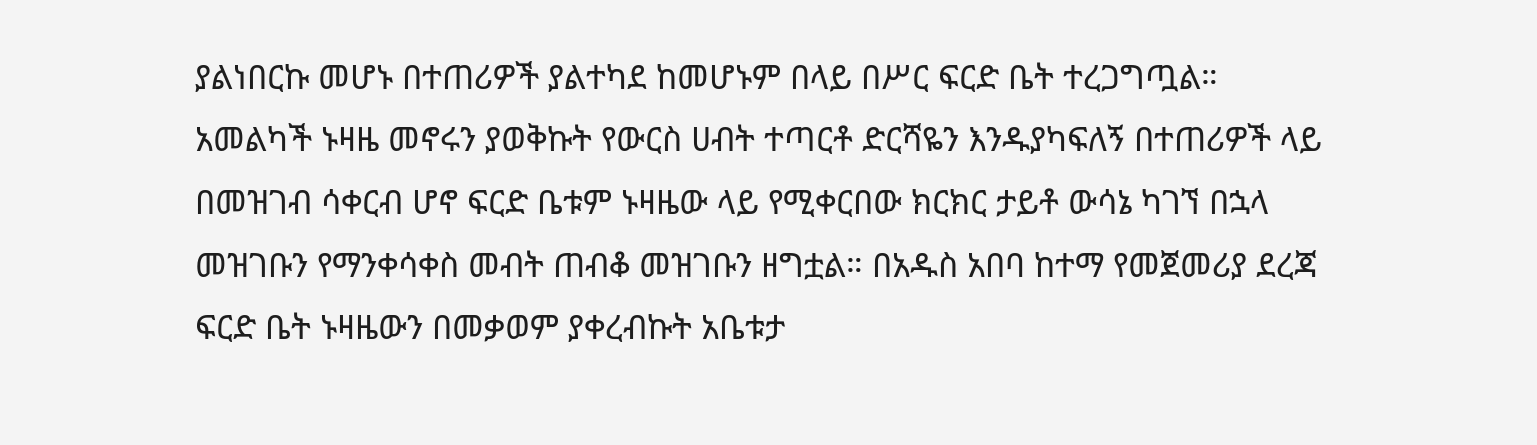ያልነበርኩ መሆኑ በተጠሪዎች ያልተካደ ከመሆኑም በላይ በሥር ፍርድ ቤት ተረጋግጧል። አመልካች ኑዛዜ መኖሩን ያወቅኩት የውርስ ሀብት ተጣርቶ ድርሻዬን እንዱያካፍለኝ በተጠሪዎች ላይ በመዝገብ ሳቀርብ ሆኖ ፍርድ ቤቱም ኑዛዜው ላይ የሚቀርበው ክርክር ታይቶ ውሳኔ ካገኘ በኋላ መዝገቡን የማንቀሳቀስ መብት ጠብቆ መዝገቡን ዘግቷል። በአዱስ አበባ ከተማ የመጀመሪያ ደረጃ ፍርድ ቤት ኑዛዜውን በመቃወም ያቀረብኩት አቤቱታ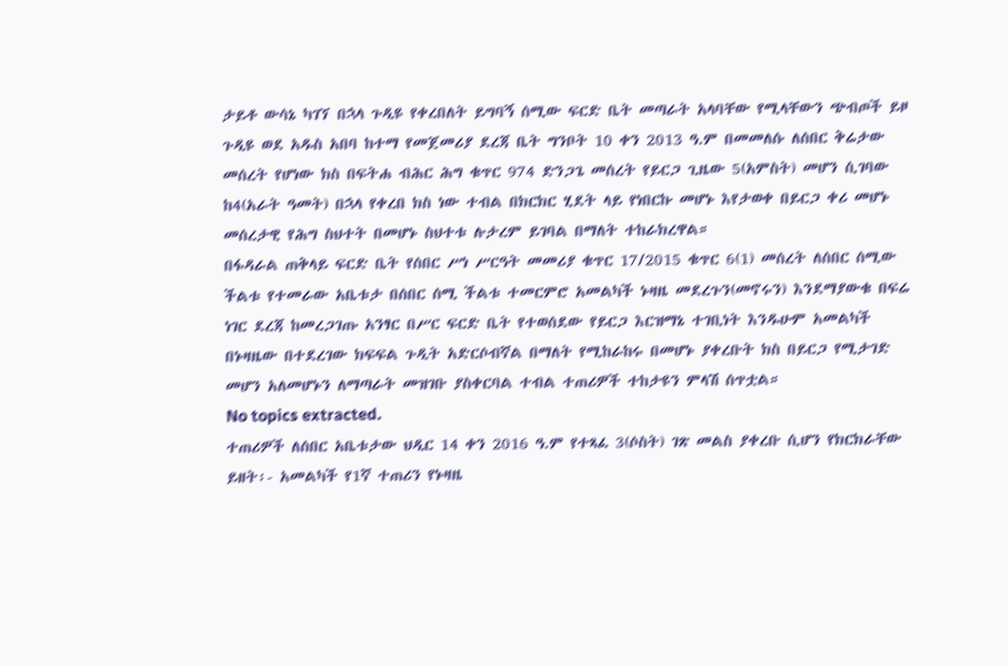ታይቶ ውሳኔ ካገኘ በኋላ ጉዲዩ የቀረበለት ይግባኝ ሰሚው ፍርድ ቤት መጣራት አላባቸው የሚላቸውን ጭብጦች ይዞ ጉዲዩ ወደ አዱስ አበባ ከተማ የመጀመሪያ ደረጃ ቤት ግንቦት 10 ቀን 2013 ዓ.ም በመመለሱ ለሰበር ቅሬታው መሰረት የሆነው ክስ በፍትሐ ብሕር ሕግ ቁጥር 974 ድንጋጌ መሰረት የይርጋ ጊዜው 5(አምስት) መሆን ሲገባው ከ4(አራት ዓመት) በኋላ የቀረበ ክስ ነው ተብል በክርክር ሂደት ላይ የነበርኩ መሆኑ እየታወቀ በይርጋ ቀሪ መሆኑ መሰረታዊ የሕግ ስህተት በመሆኑ ስህተቱ ሉታረም ይገባል በማለት ተከራክረዋል።
በፋዳራል ጠቅላይ ፍርድ ቤት የሰበር ሥነ ሥርዓት መመሪያ ቁጥር 17/2015 ቁጥር 6(1) መሰረት ለሰበር ሰሚው ችልቱ የተመራው አቤቱታ በሰበር ሰሚ ችልቱ ተመርምሮ አመልካች ኑዛዜ መደረጉን(መኖሩን) እንደማያውቁ በፍሬ ነገር ደረጃ ከመረጋገጡ አንፃር በሥር ፍርድ ቤት የተወሰደው የይርጋ እርዝማኔ ተገቢነት እንዱሁም አመልካች በኑዛዜው በተደረገው ክፍፍል ጉዲት አድርሶብኛል በማለት የሚከራከሩ በመሆኑ ያቀረቡት ክስ በይርጋ የሚታገድ መሆን አለመሆኑን ለማጣራት መዝገቡ ያስቀርባል ተብል ተጠሪዎች ተከታዩን ምላሽ ሰጥቷል።
No topics extracted.
ተጠሪዎች ለሰበር አቤቱታው ህዲር 14 ቀን 2016 ዓ.ም የተጻፈ 3(ሶስት) ገጽ መልስ ያቀረቡ ሲሆን የክርክራቸው ይዘት፡- አመልካች የ1ኛ ተጠሪን የኑዛዜ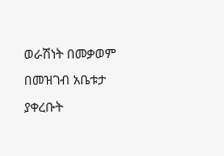ወራሽነት በመቃወም በመዝገብ አቤቱታ ያቀረቡት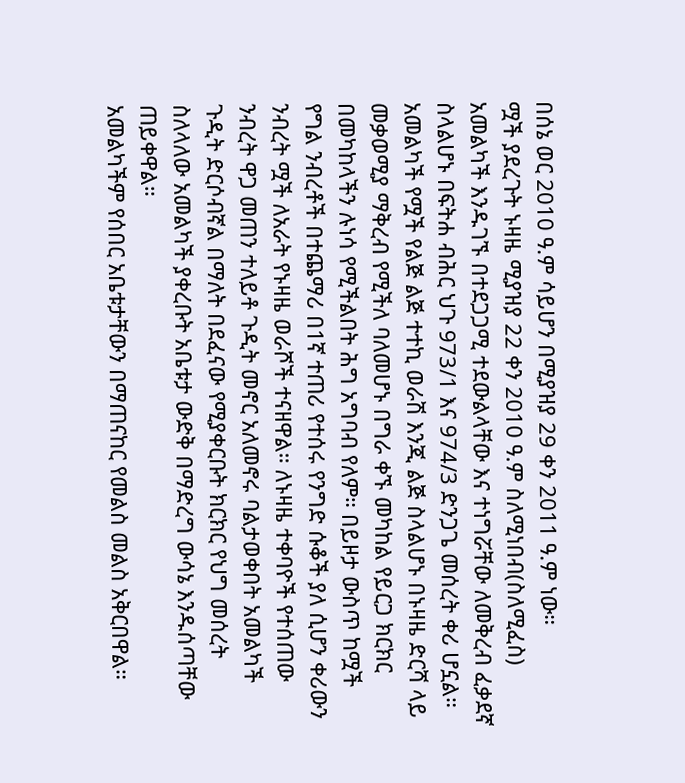በሰኔ ወር 2010 ዓ.ም ሳይሆን በሚያዝያ 29 ቀን 2011 ዓ.ም ነው።
ሟች ያደረጉት ኑዛዜ ሚያዝያ 22 ቀን 2010 ዓ.ም ስለሚነበብ(ስለሚፈስ) አመልካች እንዱገኙ በተደጋጋሚ ተደውልላቸው እና ተነግሯቸው ለመቅረብ ፈቃደኛ ስላልሆኑ በፍትሐ ብሕር ህጉ 973/1 እና 974/3 ድንጋጌ መሰረት ቀሪ ሆኗል። አመልካች የሟች የልጅ ልጅ ተተኪ ወራሽ እንጂ ልጅ ስላልሆኑ በኑዛዜ ድርሻ ላይ መቃወሚያ ማቅረብ የሚችለ ባለመሆኑ በግራ ቀኙ መካከል የይርጋ ክርክር በመካከላችን ሉነሳ የሚችልበት ሕግ አግባብ የለም። በይዞታ ውስጥ ከሟች የግል ንብረቶች በተጨማሪ በ1ኛ ተጠሪ የተሰሩ የንግድ ሱቆች ያለ ሲሆን ቀሪውን ንብረት ሟች ለአራት የኑዛዜ ወራሾች ተናዘዋል። ለኑዛዜ ተቀባዮች የተሰጠው ንብረት ዋጋ መጠን ተለይቶ ጉዲት መኖር አለመኖሩ ባልታወቀበት አመልካች ጉዲት ድርሶብኛል በማለት በደፈናው የሚያቀርቡት ክርክር የህግ መሰረት ስለላለው አመልካች ያቀረቡት አቤቱታ ውድቅ በማድረግ ውሳኔ እንዱሰጣቸው ጠይቀዋል።
አመልካችም የሰበር አቤቱታቸውን በማጠናከር የመልስ መልስ አቅርበዋል።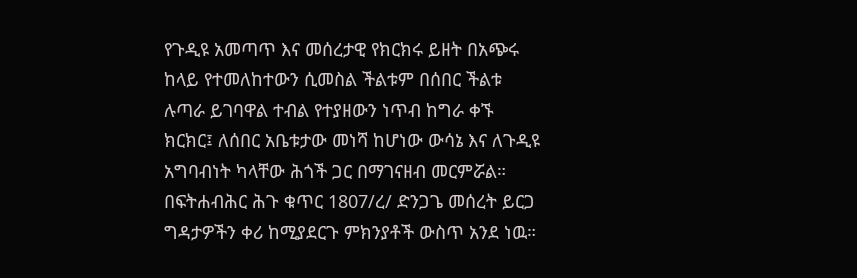የጉዲዩ አመጣጥ እና መሰረታዊ የክርክሩ ይዘት በአጭሩ ከላይ የተመለከተውን ሲመስል ችልቱም በሰበር ችልቱ ሉጣራ ይገባዋል ተብል የተያዘውን ነጥብ ከግራ ቀኙ ክርክር፤ ለሰበር አቤቱታው መነሻ ከሆነው ውሳኔ እና ለጉዲዩ አግባብነት ካላቸው ሕጎች ጋር በማገናዘብ መርምሯል።
በፍትሐብሕር ሕጉ ቁጥር 1807/ረ/ ድንጋጌ መሰረት ይርጋ ግዳታዎችን ቀሪ ከሚያደርጉ ምክንያቶች ውስጥ አንደ ነዉ።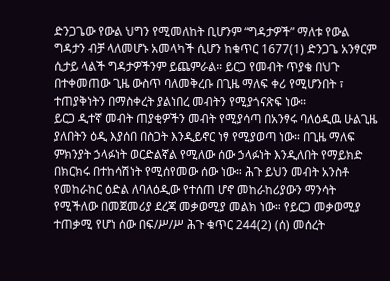ድንጋጌው የውል ህግን የሚመለከት ቢሆንም “ግዳታዎች” ማለቱ የውል ግዳታን ብቻ ላለመሆኑ አመላካች ሲሆን ከቁጥር 1677(1) ድንጋጌ አንፃርም ሲታይ ላልች ግዳታዎችንም ይጨምራል። ይርጋ የመብት ጥያቄ በህጉ በተቀመጠው ጊዜ ውስጥ ባለመቅረቡ በጊዜ ማለፍ ቀሪ የሚሆንበት ፣ ተጠያቅነትን በማስቀረት ያልነበረ መብትን የሚያጎናጽፍ ነው።
ይርጋ ዲተኛ መብት ጠያቂዎችን መብት የሚያሳጣ በአንፃሩ ባለዕዲዉ ሁልጊዜ ያለበትን ዕዲ እያሰበ በስጋት እንዲይኖር ነፃ የሚያወጣ ነው። በጊዜ ማለፍ ምክንያት ኃላፉነት ወርድልኛል የሚለው ሰው ኃላፉነት እንዲለበት የማይክድ በክርክሩ በተከሳሽነት የሚሰየመው ሰው ነው። ሕጉ ይህን መብት አንስቶ የመከራከር ዕድል ለባለዕዲው የተሰጠ ሆኖ መከራከሪያውን ማንሳት የሚችለው በመጀመሪያ ደረጃ መቃወሚያ መልክ ነው። የይርጋ መቃወሚያ ተጠቃሚ የሆነ ሰው በፍ/ሥ/ሥ ሕጉ ቁጥር 244(2) (ሰ) መሰረት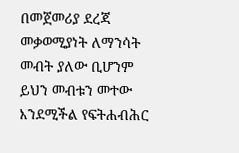በመጀመሪያ ደረጃ መቃወሚያነት ለማንሳት መብት ያለው ቢሆንም ይህን መብቱን መተው እንደሚችል የፍትሐብሕር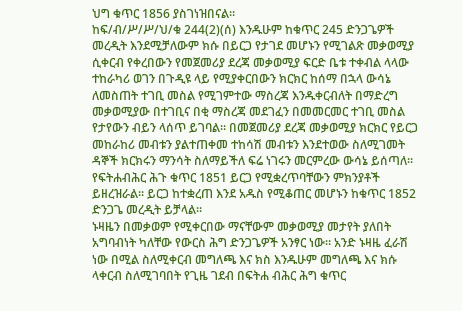ህግ ቁጥር 1856 ያስገነዝበናል።
ከፍ/ብ/ሥ/ሥ/ህ/ቁ 244(2)(ሰ) እንዱሁም ከቁጥር 245 ድንጋጌዎች መረዲት እንደሚቻለውም ክሱ በይርጋ የታገደ መሆኑን የሚገልጽ መቃወሚያ ሲቀርብ የቀረበውን የመጀመሪያ ደረጃ መቃወሚያ ፍርድ ቤቱ ተቀብል ላላው ተከራካሪ ወገን በጉዲዩ ላይ የሚያቀርበውን ክርክር ከሰማ በኋላ ውሳኔ ለመስጠት ተገቢ መስል የሚገምተው ማስረጃ እንዱቀርብለት በማድረግ መቃወሚያው በተገቢና በቂ ማስረጃ መደገፈን በመመርመር ተገቢ መስል የታየውን ብይን ላሰጥ ይገባል። በመጀመሪያ ደረጃ መቃወሚያ ክርክር የይርጋ መከራከሪ መብቱን ያልተጠቀመ ተከሳሽ መብቱን እንደተወው ስለሚገመት ዳኞች ክርክሩን ማንሳት ስለማይችለ ፍሬ ነገሩን መርምረው ውሳኔ ይሰጣለ።
የፍትሐብሕር ሕጉ ቁጥር 1851 ይርጋ የሚቋረጥባቸውን ምክንያቶች ይዘረዝራል። ይርጋ ከተቋረጠ እንደ አዱስ የሚቆጠር መሆኑን ከቁጥር 1852 ድንጋጌ መረዲት ይቻላል።
ኑዛዜን በመቃወም የሚቀርበው ማናቸውም መቃወሚያ መታየት ያለበት አግባብነት ካለቸው የውርስ ሕግ ድንጋጌዎች አንፃር ነው። አንድ ኑዛዜ ፈራሽ ነው በሚል ስለሚቀርብ መግለጫ እና ክስ እንዱሁም መግለጫ እና ክሱ ላቀርብ ስለሚገባበት የጊዜ ገደብ በፍትሐ ብሕር ሕግ ቁጥር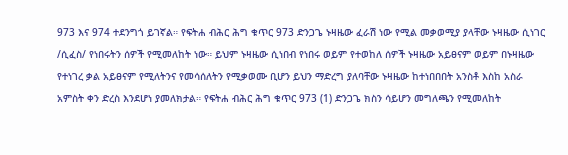973 እና 974 ተደንግጎ ይገኛል። የፍትሐ ብሕር ሕግ ቁጥር 973 ድንጋጌ ኑዛዜው ፈራሽ ነው የሚል መቃወሚያ ያላቸው ኑዛዜው ሲነገር /ሲፈስ/ የነበሩትን ሰዎች የሚመለከት ነው። ይህም ኑዛዜው ሲነበብ የነበሩ ወይም የተወከለ ሰዎች ኑዛዜው አይፀናም ወይም በኑዛዜው የተነገረ ቃል አይፀናም የሚለትንና የመሳሰለትን የሚቃወሙ ቢሆን ይህን ማድረግ ያለባቸው ኑዛዜው ከተነበበበት አንስቶ እስከ አስራ አምስት ቀን ድረስ እንደሆነ ያመለክታል። የፍትሐ ብሕር ሕግ ቁጥር 973 (1) ድንጋጌ ክስን ሳይሆን መግለጫን የሚመለከት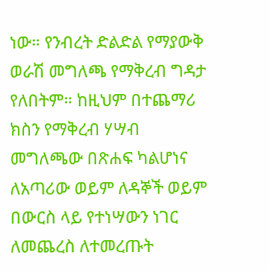ነው። የንብረት ድልድል የማያውቅ ወራሽ መግለጫ የማቅረብ ግዳታ የለበትም። ከዚህም በተጨማሪ ክስን የማቅረብ ሃሣብ መግለጫው በጽሐፍ ካልሆነና ለአጣሪው ወይም ለዳኞች ወይም በውርስ ላይ የተነሣውን ነገር ለመጨረስ ለተመረጡት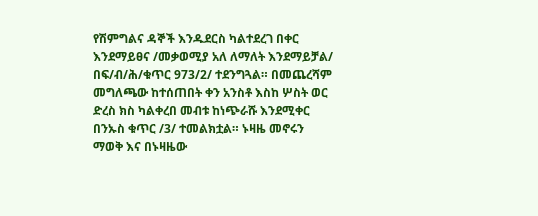የሽምግልና ዳኞች እንዱደርስ ካልተደረገ በቀር እንደማይፀና /መቃወሚያ አለ ለማለት እንደማይቻል/ በፍ/ብ/ሕ/ቁጥር 973/2/ ተደንግጓል። በመጨረሻም መግለጫው ከተሰጠበት ቀን አንስቶ እስከ ሦስት ወር ድረስ ክስ ካልቀረበ መብቱ ከነጭራሹ እንደሚቀር በንኡስ ቁጥር /3/ ተመልክቷል። ኑዛዜ መኖሩን ማወቅ እና በኑዛዜው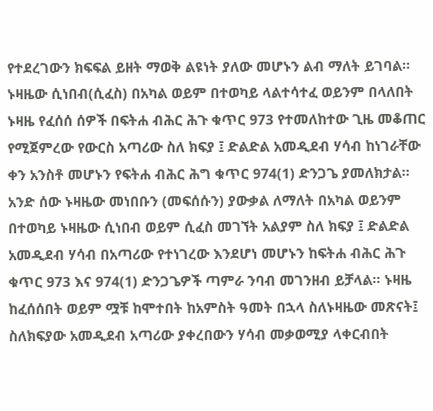የተደረገውን ክፍፍል ይዘት ማወቅ ልዩነት ያለው መሆኑን ልብ ማለት ይገባል። ኑዛዜው ሲነበብ(ሲፈስ) በአካል ወይም በተወካይ ላልተሳተፈ ወይንም በላለበት ኑዛዜ የፈሰሰ ሰዎች በፍትሐ ብሕር ሕጉ ቁጥር 973 የተመለከተው ጊዜ መቆጠር የሚጀምረው የውርስ አጣሪው ስለ ክፍያ ፤ ድልድል አመዲደብ ሃሳብ ከነገራቸው ቀን አንስቶ መሆኑን የፍትሐ ብሕር ሕግ ቁጥር 974(1) ድንጋጌ ያመለክታል። አንድ ሰው ኑዛዜው መነበቡን (መፍሰሱን) ያውቃል ለማለት በአካል ወይንም በተወካይ ኑዛዜው ሲነበብ ወይም ሲፈስ መገኘት አልያም ስለ ክፍያ ፤ ድልድል አመዲደብ ሃሳብ በአጣሪው የተነገረው እንደሆነ መሆኑን ከፍትሐ ብሕር ሕጉ ቁጥር 973 እና 974(1) ድንጋጌዎች ጣምራ ንባብ መገንዘብ ይቻላል። ኑዛዜ ከፈሰሰበት ወይም ሟቹ ከሞተበት ከአምስት ዓመት በኋላ ስለኑዛዜው መጽናት፤ ስለክፍያው አመዲደብ አጣሪው ያቀረበውን ሃሳብ መቃወሚያ ላቀርብበት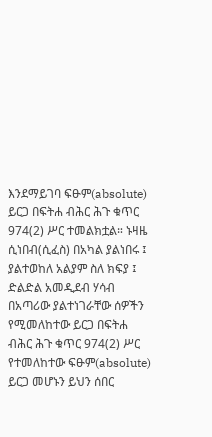እንደማይገባ ፍፁም(absolute) ይርጋ በፍትሐ ብሕር ሕጉ ቁጥር 974(2) ሥር ተመልክቷል። ኑዛዜ ሲነበብ(ሲፈስ) በአካል ያልነበሩ ፤ ያልተወከለ አልያም ስለ ክፍያ ፤ ድልድል አመዲደብ ሃሳብ በአጣሪው ያልተነገራቸው ሰዎችን የሚመለከተው ይርጋ በፍትሐ ብሕር ሕጉ ቁጥር 974(2) ሥር የተመለከተው ፍፁም(absolute) ይርጋ መሆኑን ይህን ሰበር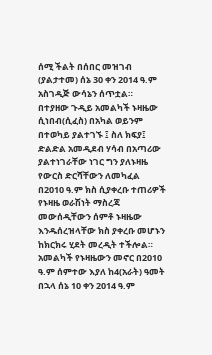ሰሚ ችልት በሰበር መዝገብ (ያልታተመ) ሰኔ 30 ቀን 2014 ዓ.ም አስገዲጅ ውሳኔን ሰጥቷል።
በተያዘው ጉዲይ አመልካች ኑዛዜው ሲነበብ(ሲፈስ) በአካል ወይንም በተወካይ ያልተገኙ ፤ ስለ ክፍያ፤ ድልድል አመዲደብ ሃሳብ በአጣሪው ያልተነገራቸው ነገር ግን ያለኑዛዜ የውርስ ድርሻቸውን ለመካፈል በ2010 ዓ.ም ክስ ሲያቀረቡ ተጠሪዎች የኑዛዜ ወራሽነት ማስረጃ መውሰዲቸውን ሰምቶ ኑዛዜው እንዱሰረዝላቸው ክስ ያቀረቡ መሆኑን ከክርክሩ ሂደት መረዲት ተችሎል። አመልካች የኑዛዜውን መኖር በ2010 ዓ.ም ሰምተው እያለ ከ4(አራት) ዓመት በኋላ ሰኔ 10 ቀን 2014 ዓ.ም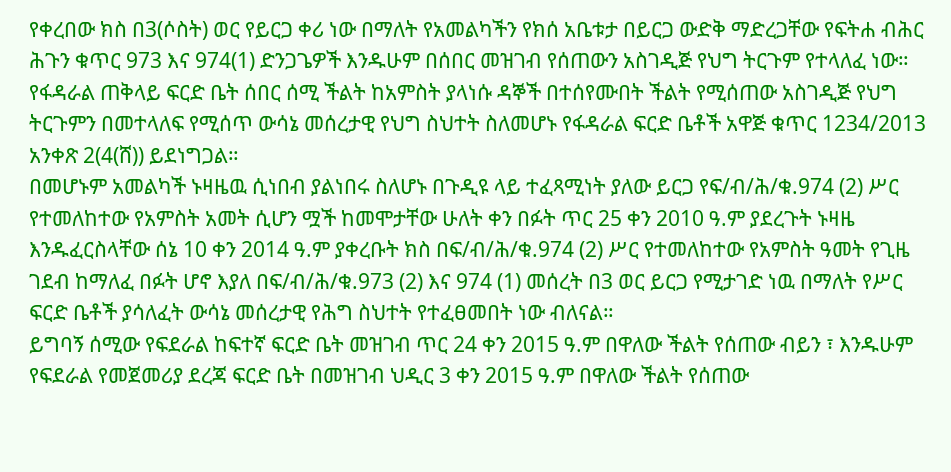የቀረበው ክስ በ3(ሶስት) ወር የይርጋ ቀሪ ነው በማለት የአመልካችን የክሰ አቤቱታ በይርጋ ውድቅ ማድረጋቸው የፍትሐ ብሕር ሕጉን ቁጥር 973 እና 974(1) ድንጋጌዎች እንዱሁም በሰበር መዝገብ የሰጠውን አስገዲጅ የህግ ትርጉም የተላለፈ ነው። የፋዳራል ጠቅላይ ፍርድ ቤት ሰበር ሰሚ ችልት ከአምስት ያላነሱ ዳኞች በተሰየሙበት ችልት የሚሰጠው አስገዲጅ የህግ ትርጉምን በመተላለፍ የሚሰጥ ውሳኔ መሰረታዊ የህግ ስህተት ስለመሆኑ የፋዳራል ፍርድ ቤቶች አዋጅ ቁጥር 1234/2013 አንቀጽ 2(4(ሸ)) ይደነግጋል።
በመሆኑም አመልካች ኑዛዜዉ ሲነበብ ያልነበሩ ስለሆኑ በጉዲዩ ላይ ተፈጻሚነት ያለው ይርጋ የፍ/ብ/ሕ/ቁ.974 (2) ሥር የተመለከተው የአምስት አመት ሲሆን ሟች ከመሞታቸው ሁለት ቀን በፉት ጥር 25 ቀን 2010 ዓ.ም ያደረጉት ኑዛዜ እንዱፈርስላቸው ሰኔ 10 ቀን 2014 ዓ.ም ያቀረቡት ክስ በፍ/ብ/ሕ/ቁ.974 (2) ሥር የተመለከተው የአምስት ዓመት የጊዜ ገደብ ከማለፈ በፉት ሆኖ እያለ በፍ/ብ/ሕ/ቁ.973 (2) እና 974 (1) መሰረት በ3 ወር ይርጋ የሚታገድ ነዉ በማለት የሥር ፍርድ ቤቶች ያሳለፈት ውሳኔ መሰረታዊ የሕግ ስህተት የተፈፀመበት ነው ብለናል።
ይግባኝ ሰሚው የፍደራል ከፍተኛ ፍርድ ቤት መዝገብ ጥር 24 ቀን 2015 ዓ.ም በዋለው ችልት የሰጠው ብይን ፣ እንዱሁም የፍደራል የመጀመሪያ ደረጃ ፍርድ ቤት በመዝገብ ህዲር 3 ቀን 2015 ዓ.ም በዋለው ችልት የሰጠው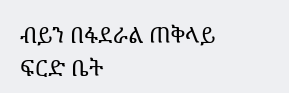ብይን በፋደራል ጠቅላይ ፍርድ ቤት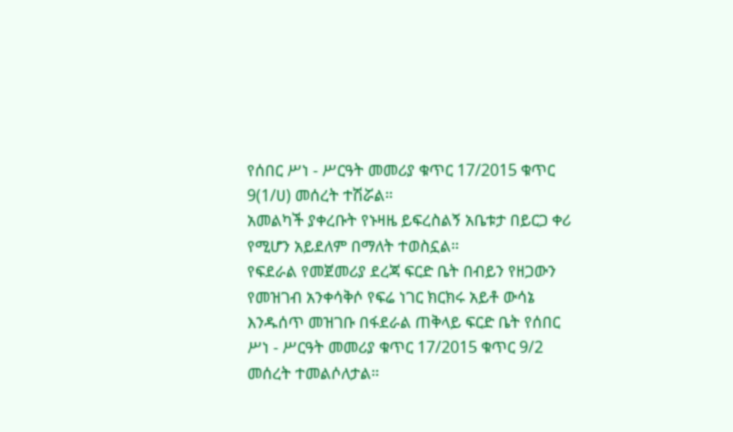የሰበር ሥነ - ሥርዓት መመሪያ ቁጥር 17/2015 ቁጥር 9(1/ሀ) መሰረት ተሽሯል።
አመልካች ያቀረቡት የኑዛዜ ይፍረስልኝ አቤቱታ በይርጋ ቀሪ የሚሆን አይደለም በማለት ተወስኗል።
የፍደራል የመጀመሪያ ደረጃ ፍርድ ቤት በብይን የዘጋውን የመዝገብ አንቀሳቅሶ የፍሬ ነገር ክርክሩ አይቶ ውሳኔ እንዱሰጥ መዝገቡ በፋደራል ጠቅላይ ፍርድ ቤት የሰበር ሥነ - ሥርዓት መመሪያ ቁጥር 17/2015 ቁጥር 9/2 መሰረት ተመልሶለታል።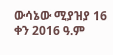ውሳኔው ሚያዝያ 16 ቀን 2016 ዓ.ም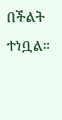በችልት ተነቧል።